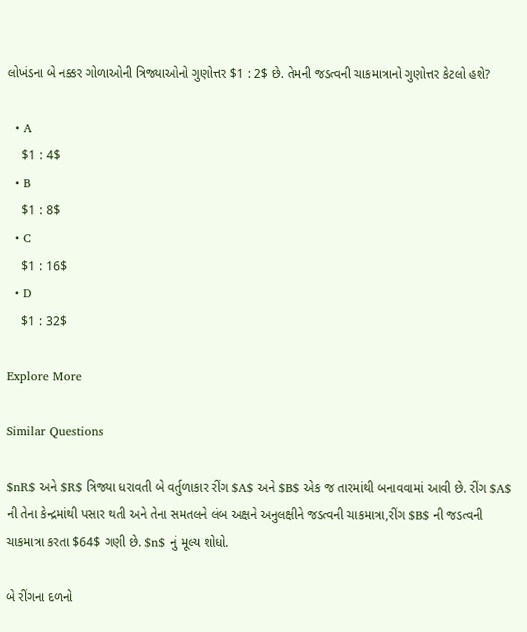લોખંડના બે નક્કર ગોળાઓની ત્રિજ્યાઓનો ગુણોત્તર $1 : 2$ છે. તેમની જડત્વની ચાકમાત્રાનો ગુણોત્તર કેટલો હશે?

  • A
    $1 : 4$
  • B
    $1 : 8$
  • C
    $1 : 16$
  • D
    $1 : 32$

Explore More

Similar Questions

$nR$ અને $R$ ત્રિજ્યા ધરાવતી બે વર્તુળાકાર રીંગ $A$ અને $B$ એક જ તારમાંથી બનાવવામાં આવી છે. રીંગ $A$ ની તેના કેન્દ્રમાંથી પસાર થતી અને તેના સમતલને લંબ અક્ષને અનુલક્ષીને જડત્વની ચાકમાત્રા,રીંગ $B$ ની જડત્વની ચાકમાત્રા કરતા $64$ ગણી છે. $n$ નું મૂલ્ય શોધો.

બે રીંગના દળનો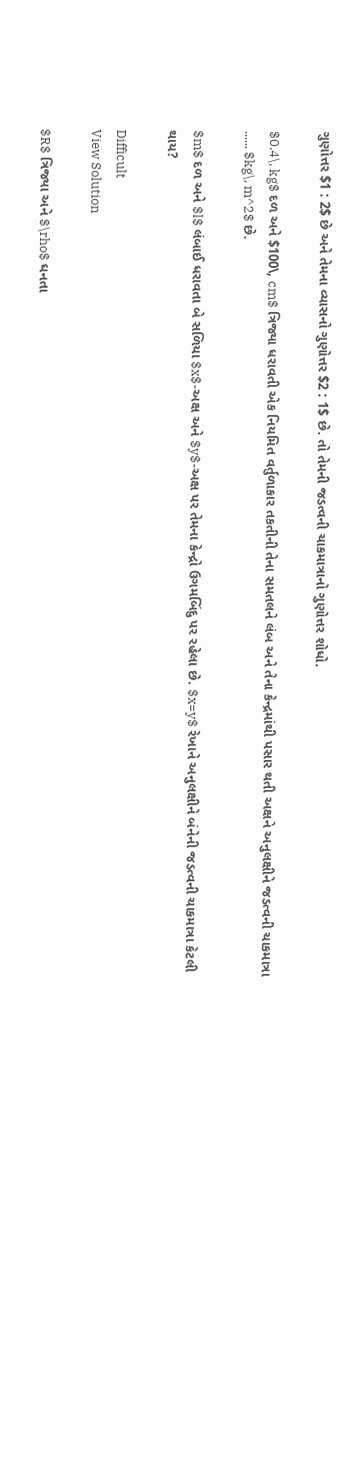ગુણોત્તર $1 : 2$ છે અને તેમના વ્યાસનો ગુણોત્તર $2 : 1$ છે. તો તેમની જડત્વની ચાકમાત્રાનો ગુણોત્તર શોધો.

$0.4\, kg$ દળ અને $100\, cm$ ત્રિજ્યા ધરાવતી એક નિયમિત વર્તુળાકાર તકતીની તેના સમતલને લંબ અને તેના કેન્દ્રમાંથી પસાર થતી અક્ષને અનુલક્ષીને જડત્વની ચાકમાત્રા ...... $kg\, m^2$ છે.

$m$ દળ અને $l$ લંબાઈ ધરાવતા બે સળિયા $x$-અક્ષ અને $y$-અક્ષ પર તેમના કેન્દ્રો ઉગમબિંદુ પર રહેલા છે. $x=y$ રેખાને અનુલક્ષીને બંનેની જડત્વની ચાકમાત્રા કેટલી થાય?

Difficult
View Solution

$R$ ત્રિજ્યા અને $\rho$ ઘનતા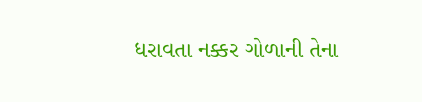ધરાવતા નક્કર ગોળાની તેના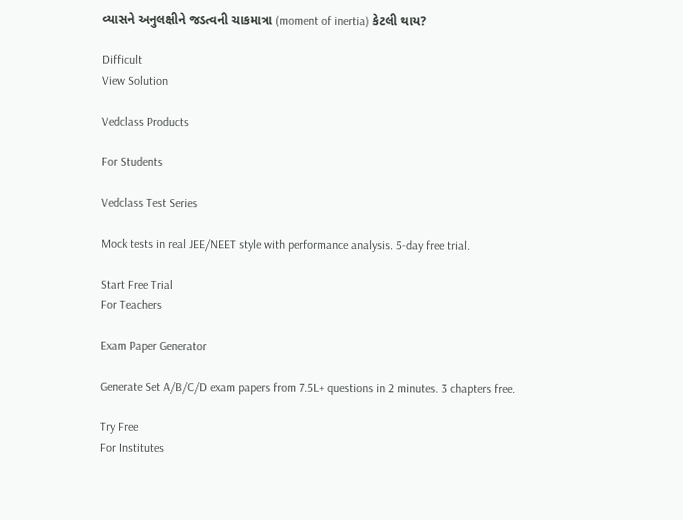વ્યાસને અનુલક્ષીને જડત્વની ચાકમાત્રા (moment of inertia) કેટલી થાય?

Difficult
View Solution

Vedclass Products

For Students

Vedclass Test Series

Mock tests in real JEE/NEET style with performance analysis. 5-day free trial.

Start Free Trial
For Teachers

Exam Paper Generator

Generate Set A/B/C/D exam papers from 7.5L+ questions in 2 minutes. 3 chapters free.

Try Free
For Institutes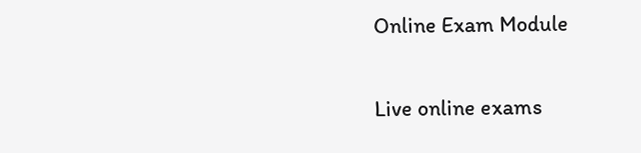Online Exam Module

Live online exams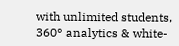with unlimited students, 360° analytics & white-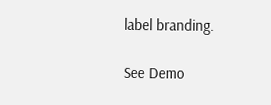label branding.

See Demo